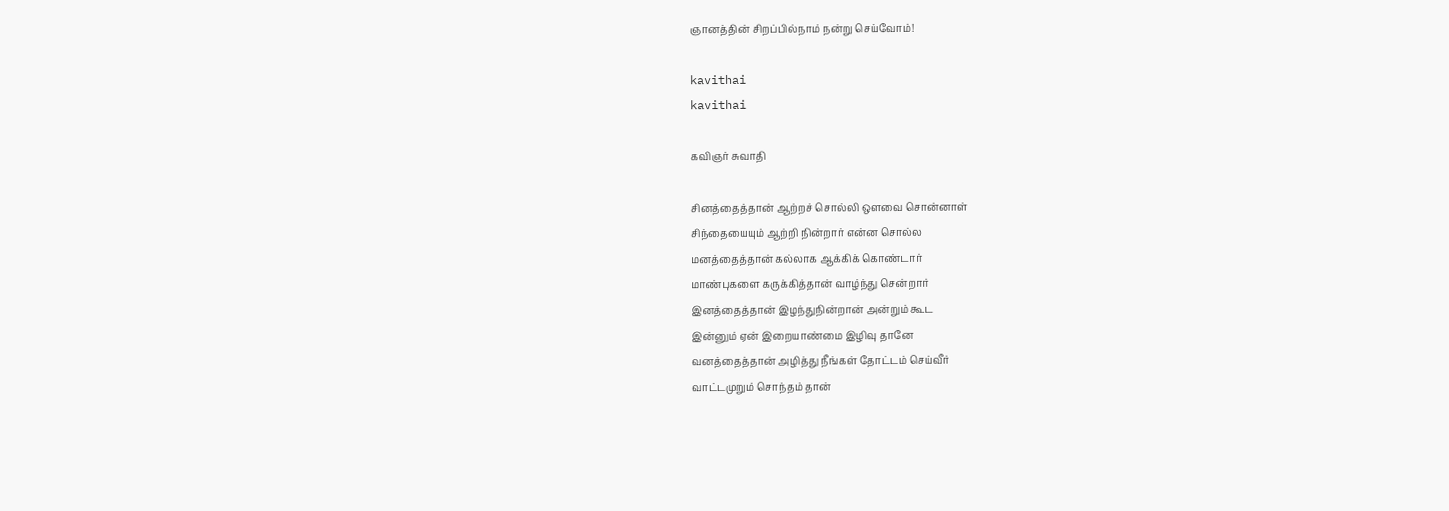ஞானத்தின் சிறப்பில்நாம் நன்று செய்வோம்!

kavithai
kavithai

கவிஞர் சுவாதி

சினத்தைத்தான் ஆற்றச் சொல்லி ஒளவை சொன்னாள்
சிந்தையையும் ஆற்றி நின்றார் என்ன சொல்ல
மனத்தைத்தான் கல்லாக ஆக்கிக் கொண்டார்
மாண்புகளை கருக்கித்தான் வாழ்ந்து சென்றார்
இனத்தைத்தான் இழந்துநின்றான் அன்றும் கூட
இன்னும் ஏன் இறையாண்மை இழிவு தானே
வனத்தைத்தான் அழித்து நீங்கள் தோட்டம் செய்வீர்
வாட்டமுறும் சொந்தம் தான்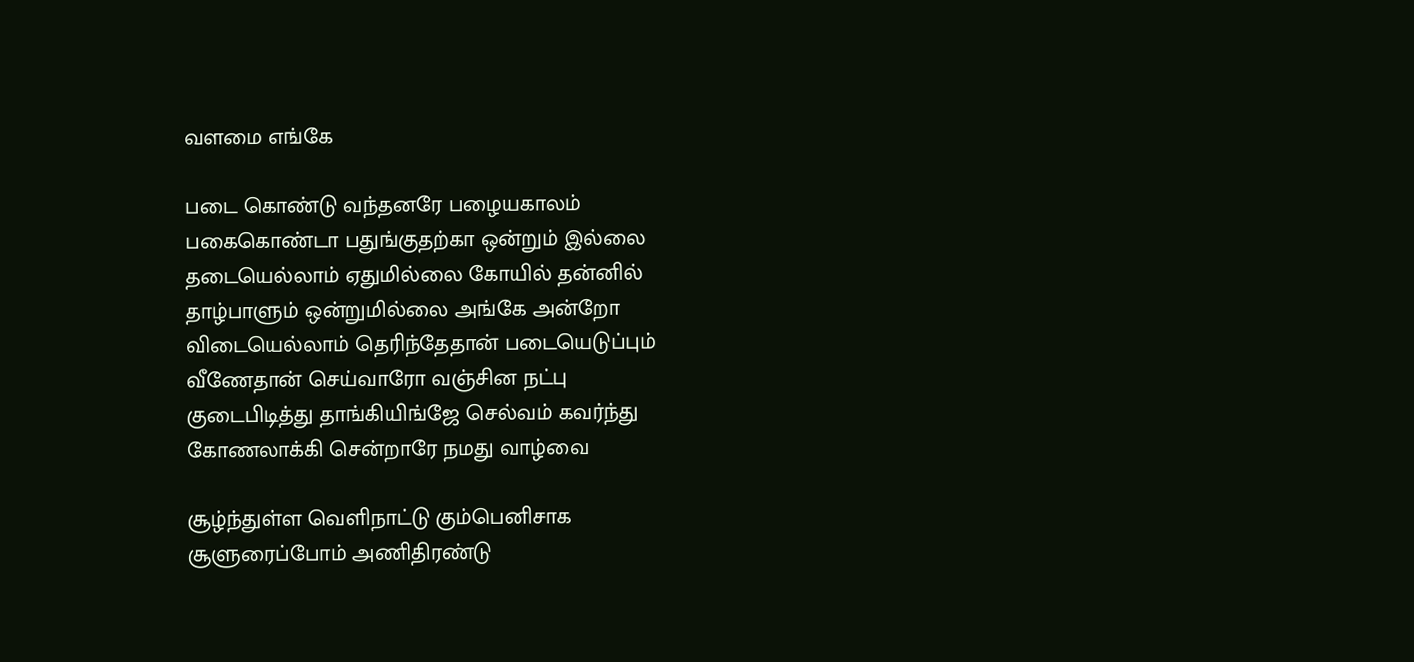வளமை எங்கே

படை கொண்டு வந்தனரே பழையகாலம்
பகைகொண்டா பதுங்குதற்கா ஒன்றும் இல்லை
தடையெல்லாம் ஏதுமில்லை கோயில் தன்னில்
தாழ்பாளும் ஒன்றுமில்லை அங்கே அன்றோ
விடையெல்லாம் தெரிந்தேதான் படையெடுப்பும்
வீணேதான் செய்வாரோ வஞ்சின நட்பு
குடைபிடித்து தாங்கியிங்ஜே செல்வம் கவர்ந்து
கோணலாக்கி சென்றாரே நமது வாழ்வை

சூழ்ந்துள்ள வெளிநாட்டு கும்பெனிசாக
சூளுரைப்போம் அணிதிரண்டு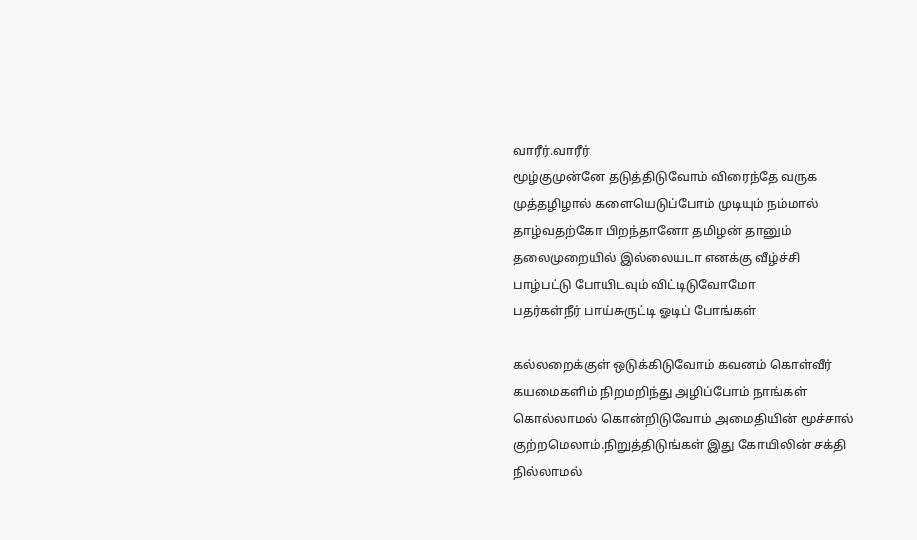வாரீர்.வாரீர்
மூழ்குமுன்னே தடுத்திடுவோம் விரைந்தே வருக
முத்தழிழால் களையெடுப்போம் முடியும் நம்மால்
தாழ்வதற்கோ பிறந்தானோ தமிழன் தானும்
தலைமுறையில் இல்லையடா எனக்கு வீழ்ச்சி
பாழ்பட்டு போயிடவும் விட்டிடுவோமோ
பதர்கள்நீர் பாய்சுருட்டி ஓடிப் போங்கள்

கல்லறைக்குள் ஒடுக்கிடுவோம் கவனம் கொள்வீர்
கயமைகளிம் நிறமறிந்து அழிப்போம் நாங்கள்
கொல்லாமல் கொன்றிடுவோம் அமைதியின் மூச்சால்
குற்றமெலாம்.நிறுத்திடுங்கள் இது கோயிலின் சக்தி
நில்லாமல்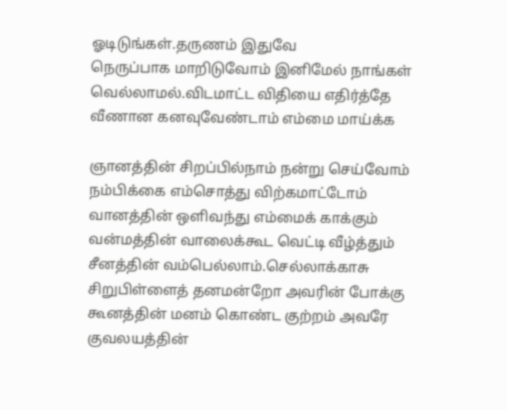ஓடிடுங்கள்.தருணம் இதுவே
நெருப்பாக மாறிடுவோம் இனிமேல் நாங்கள் வெல்லாமல்.விடமாட்ட விதியை எதிர்த்தே
வீணான கனவுவேண்டாம் எம்மை மாய்க்க

ஞானத்தின் சிறப்பில்நாம் நன்று செய்வோம்
நம்பிக்கை எம்சொத்து விற்கமாட்டோம்
வானத்தின் ஒளிவந்து எம்மைக் காக்கும்
வன்மத்தின் வாலைக்கூட வெட்டி வீழ்த்தும்
சீனத்தின் வம்பெல்லாம்.செல்லாக்காசு
சிறுபிள்ளைத் தனமன்றோ அவரின் போக்கு
கூனத்தின் மனம் கொண்ட குற்றம் அவரே
குவலயத்தின்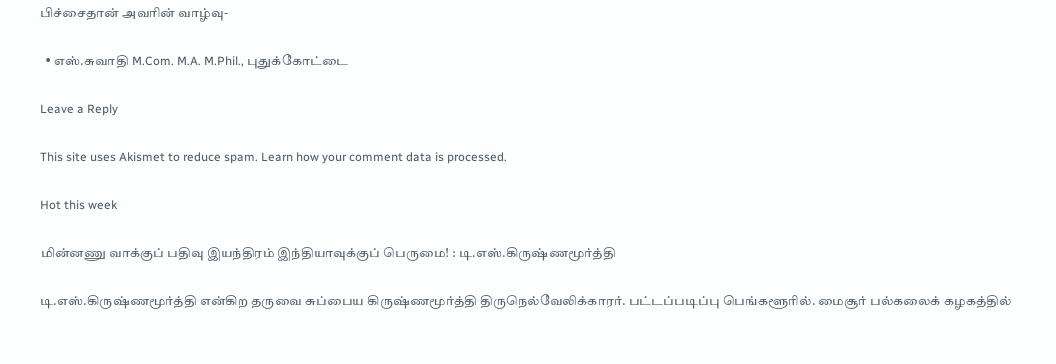பிச்சைதான் அவரின் வாழ்வு-

  • எஸ்.சுவாதி M.Com. M.A. M.Phil., புதுக்கோட்டை

Leave a Reply

This site uses Akismet to reduce spam. Learn how your comment data is processed.

Hot this week

மின்னணு வாக்குப் பதிவு இயந்திரம் இந்தியாவுக்குப் பெருமை! : டி.எஸ்.கிருஷ்ணமூர்த்தி

டி.எஸ்.கிருஷ்ணமூர்த்தி என்கிற தருவை சுப்பைய கிருஷ்ணமூர்த்தி திருநெல்வேலிக்காரர். பட்டப்படிப்பு பெங்களூரில். மைசூர் பல்கலைக் கழகத்தில்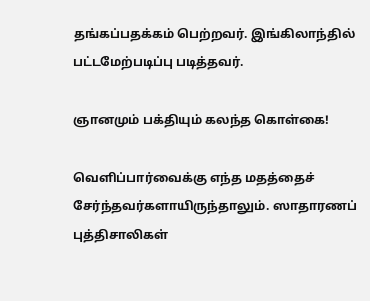தங்கப்பதக்கம் பெற்றவர். இங்கிலாந்தில் பட்டமேற்படிப்பு படித்தவர்.

ஞானமும் பக்தியும் கலந்த கொள்கை!

வெளிப்பார்வைக்கு எந்த மதத்தைச் சேர்ந்தவர்களாயிருந்தாலும். ஸாதாரணப் புத்திசாலிகள்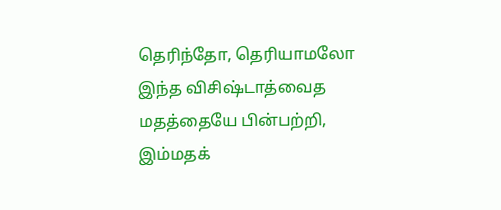தெரிந்தோ, தெரியாமலோ இந்த விசிஷ்டாத்வைத மதத்தையே பின்பற்றி, இம்மதக்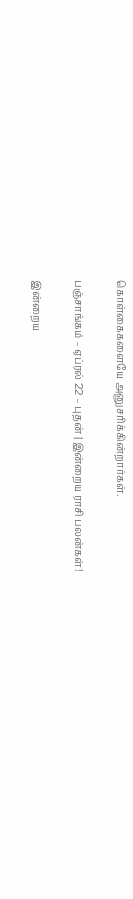கொள்கைகளையே அனுசரிக்கின்றார்கள்.

பஞ்சாங்கம் – ஏப்ரல் 22 – புதன் | இன்றைய ராசி பலன்கள்!

இன்றைய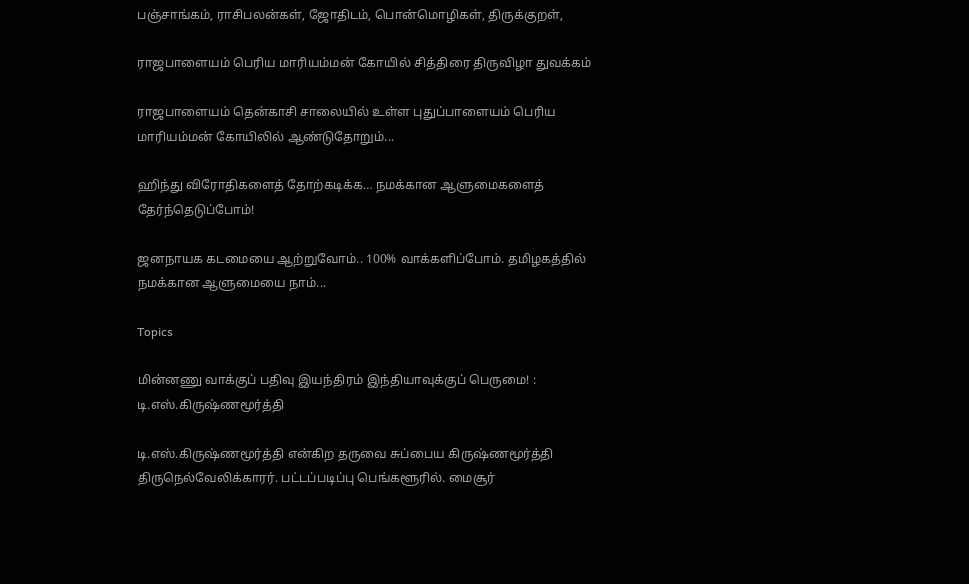பஞ்சாங்கம், ராசிபலன்கள், ஜோதிடம், பொன்மொழிகள், திருக்குறள்,

ராஜபாளையம் பெரிய மாரியம்மன் கோயில் சித்திரை திருவிழா துவக்கம்

ராஜபாளையம் தென்காசி சாலையில் உள்ள புதுப்பாளையம் பெரிய மாரியம்மன் கோயிலில் ஆண்டுதோறும்...

ஹிந்து விரோதிகளைத் தோற்கடிக்க… நமக்கான ஆளுமைகளைத் தேர்ந்தெடுப்போம்!

ஜனநாயக கடமையை ஆற்றுவோம்.. 100% வாக்களிப்போம். தமிழகத்தில் நமக்கான ஆளுமையை நாம்...

Topics

மின்னணு வாக்குப் பதிவு இயந்திரம் இந்தியாவுக்குப் பெருமை! : டி.எஸ்.கிருஷ்ணமூர்த்தி

டி.எஸ்.கிருஷ்ணமூர்த்தி என்கிற தருவை சுப்பைய கிருஷ்ணமூர்த்தி திருநெல்வேலிக்காரர். பட்டப்படிப்பு பெங்களூரில். மைசூர்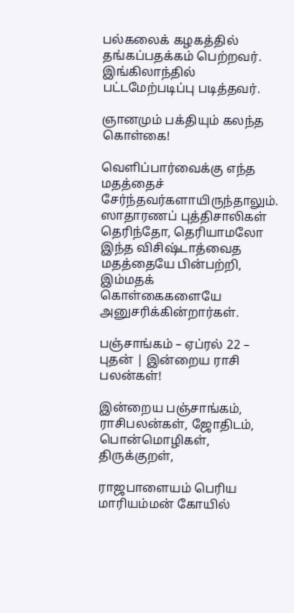பல்கலைக் கழகத்தில் தங்கப்பதக்கம் பெற்றவர். இங்கிலாந்தில் பட்டமேற்படிப்பு படித்தவர்.

ஞானமும் பக்தியும் கலந்த கொள்கை!

வெளிப்பார்வைக்கு எந்த மதத்தைச் சேர்ந்தவர்களாயிருந்தாலும். ஸாதாரணப் புத்திசாலிகள் தெரிந்தோ, தெரியாமலோ இந்த விசிஷ்டாத்வைத மதத்தையே பின்பற்றி, இம்மதக் கொள்கைகளையே அனுசரிக்கின்றார்கள்.

பஞ்சாங்கம் – ஏப்ரல் 22 – புதன் | இன்றைய ராசி பலன்கள்!

இன்றைய பஞ்சாங்கம், ராசிபலன்கள், ஜோதிடம், பொன்மொழிகள், திருக்குறள்,

ராஜபாளையம் பெரிய மாரியம்மன் கோயில்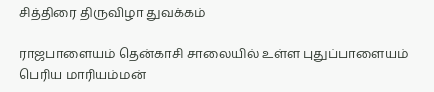சித்திரை திருவிழா துவக்கம்

ராஜபாளையம் தென்காசி சாலையில் உள்ள புதுப்பாளையம் பெரிய மாரியம்மன்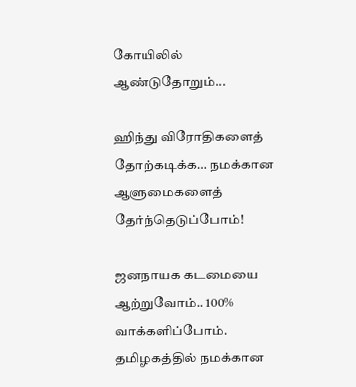கோயிலில் ஆண்டுதோறும்...

ஹிந்து விரோதிகளைத் தோற்கடிக்க… நமக்கான ஆளுமைகளைத் தேர்ந்தெடுப்போம்!

ஜனநாயக கடமையை ஆற்றுவோம்.. 100% வாக்களிப்போம். தமிழகத்தில் நமக்கான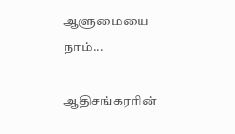ஆளுமையை நாம்...

ஆதிசங்கரரின்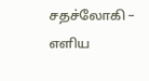சதச்லோகி – எளிய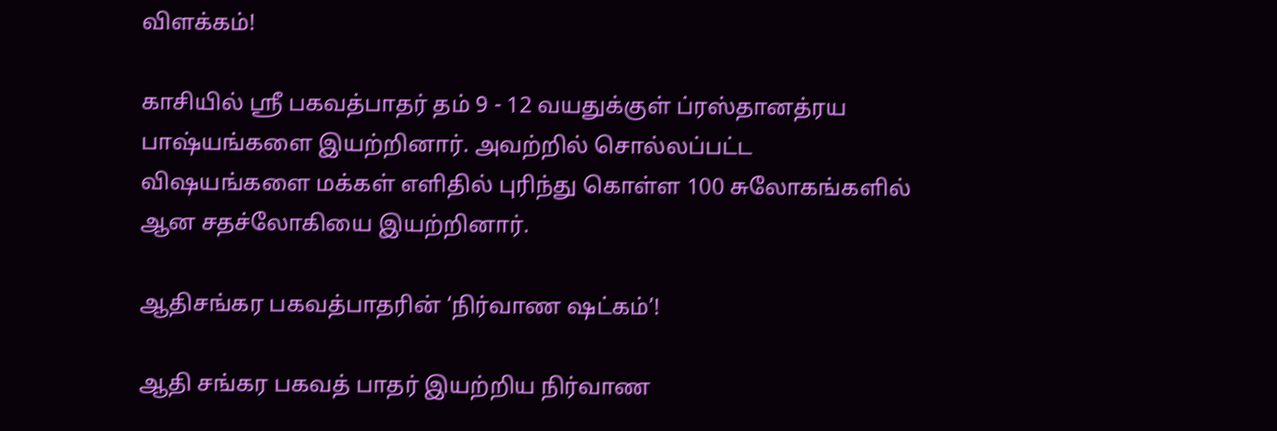விளக்கம்!

காசியில் ஸ்ரீ பகவத்பாதர் தம் 9 - 12 வயதுக்குள் ப்ரஸ்தானத்ரய பாஷ்யங்களை இயற்றினார். அவற்றில் சொல்லப்பட்ட விஷயங்களை மக்கள் எளிதில் புரிந்து கொள்ள 100 சுலோகங்களில் ஆன சதச்லோகியை இயற்றினார்.

ஆதிசங்கர பகவத்பாதரின் ‘நிர்வாண ஷட்கம்’!

ஆதி சங்கர பகவத் பாதர் இயற்றிய நிர்வாண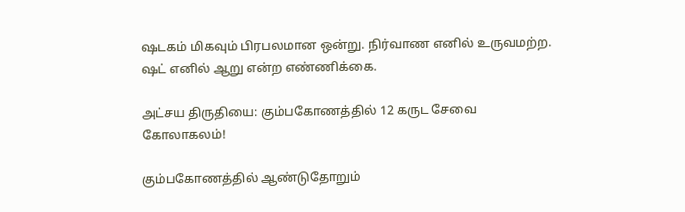ஷடகம் மிகவும் பிரபலமான ஒன்று. நிர்வாண எனில் உருவமற்ற. ஷட் எனில் ஆறு என்ற எண்ணிக்கை.

அட்சய திருதியை: கும்பகோணத்தில் 12 கருட சேவை கோலாகலம்!

கும்பகோணத்தில் ஆண்டுதோறும்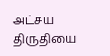அட்சய திருதியை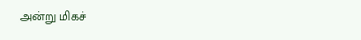அன்று மிகச்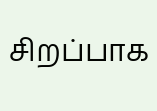சிறப்பாக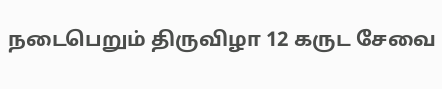நடைபெறும் திருவிழா 12 கருட சேவை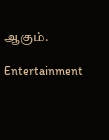ஆகும்.

Entertainment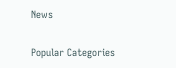News

Popular Categories